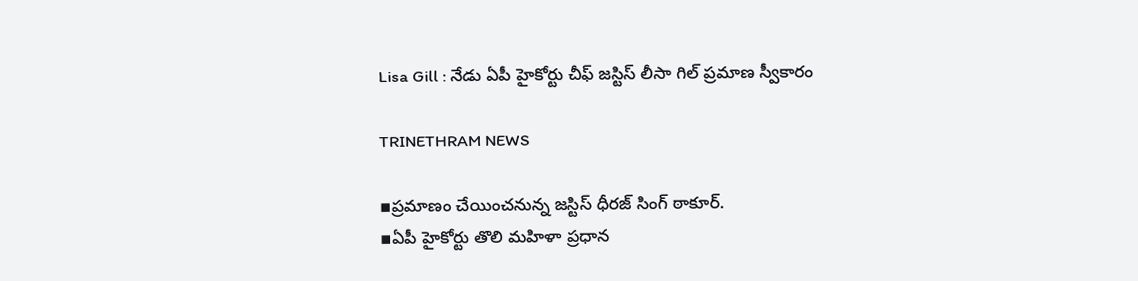Lisa Gill : నేడు ఏపీ హైకోర్టు చీఫ్ జస్టిస్ లీసా గిల్ ప్రమాణ స్వీకారం

TRINETHRAM NEWS

▪ప్రమాణం చేయించనున్న జస్టిస్ ధీరజ్ సింగ్ ఠాకూర్.
▪ఏపీ హైకోర్టు తొలి మహిళా ప్రధాన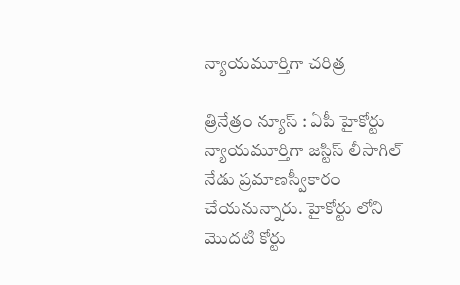న్యాయమూర్తిగా చరిత్ర

త్రినేత్రం న్యూస్ : ఏపీ హైకోర్టు న్యాయమూర్తిగా జస్టిస్ లీసాగిల్ నేడు ప్రమాణస్వీకారం చేయనున్నారు. హైకోర్టు లోని మొదటి కోర్టు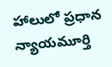హాలులో ప్రధాన న్యాయమూర్తి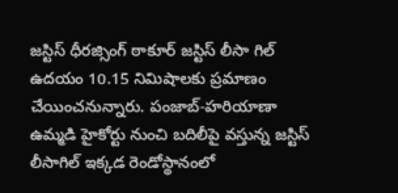జస్టిస్ ధీరజ్సింగ్ ఠాకూర్ జస్టిస్ లీసా గిల్ ఉదయం 10.15 నిమిషాలకు ప్రమాణం చేయించనున్నారు. పంజాబ్-హరియాణా ఉమ్మడి హైకోర్టు నుంచి బదిలీపై వస్తున్న జస్టిస్ లీసాగిల్ ఇక్కడ రెండోస్థానంలో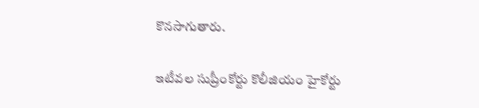కొనసాగుతారు.

ఇటీవల సుప్రీంకోర్టు కొలీజియం హైకోర్టు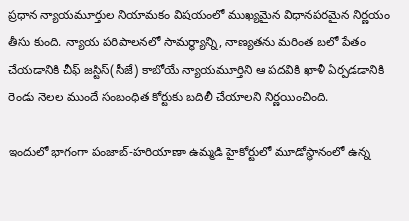ప్రధాన న్యాయమూర్తుల నియామకం విషయంలో ముఖ్యమైన విధానపరమైన నిర్ణయం తీసు కుంది. న్యాయ పరిపాలనలో సామర్థ్యాన్ని, నాణ్యతను మరింత బలో పేతం చేయడానికి చీఫ్ జస్టిస్(సీజే) కాబోయే న్యాయమూర్తిని ఆ పదవికి ఖాళీ ఏర్పడడానికి రెండు నెలల ముందే సంబంధిత కోర్టుకు బదిలీ చేయాలని నిర్ణయించింది.

ఇందులో భాగంగా పంజాబ్-హరియాణా ఉమ్మడి హైకోర్టులో మూడోస్థానంలో ఉన్న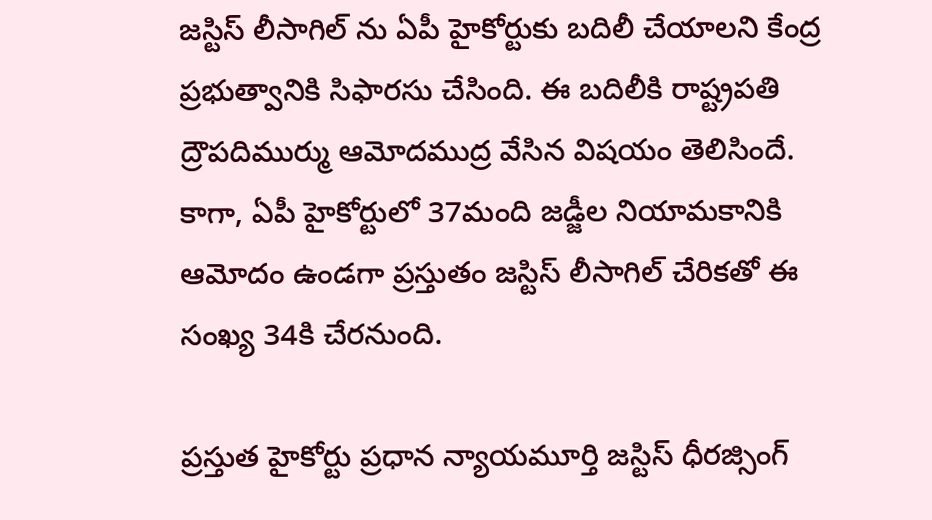జస్టిస్ లీసాగిల్ ను ఏపీ హైకోర్టుకు బదిలీ చేయాలని కేంద్ర ప్రభుత్వానికి సిఫారసు చేసింది. ఈ బదిలీకి రాష్ట్రపతి ద్రౌపదిముర్ము ఆమోదముద్ర వేసిన విషయం తెలిసిందే. కాగా, ఏపీ హైకోర్టులో 37మంది జడ్జీల నియామకానికి ఆమోదం ఉండగా ప్రస్తుతం జస్టిస్ లీసాగిల్ చేరికతో ఈ సంఖ్య 34కి చేరనుంది.

ప్రస్తుత హైకోర్టు ప్రధాన న్యాయమూర్తి జస్టిస్ ధీరజ్సింగ్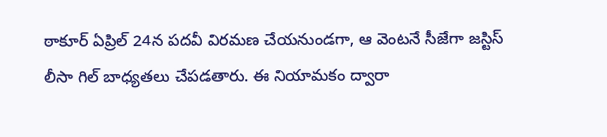ఠాకూర్ ఏప్రిల్ 24న పదవీ విరమణ చేయనుండగా, ఆ వెంటనే సీజేగా జస్టిస్ లీసా గిల్ బాధ్యతలు చేపడతారు. ఈ నియామకం ద్వారా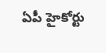ఏపీ హైకోర్టు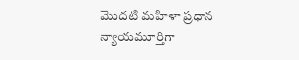మొదటి మహిళా ప్రధాన న్యాయమూర్తిగా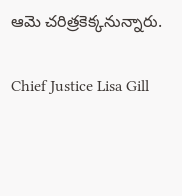ఆమె చరిత్రకెక్కనున్నారు.

Chief Justice Lisa Gill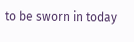to be sworn in today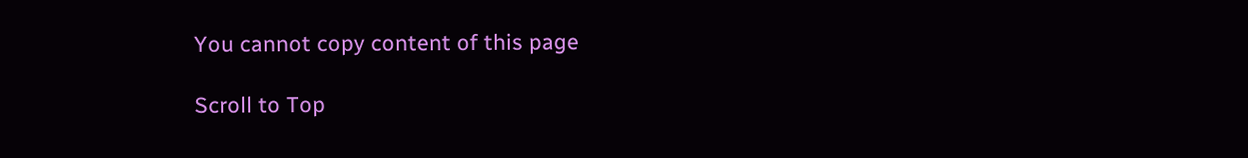You cannot copy content of this page

Scroll to Top